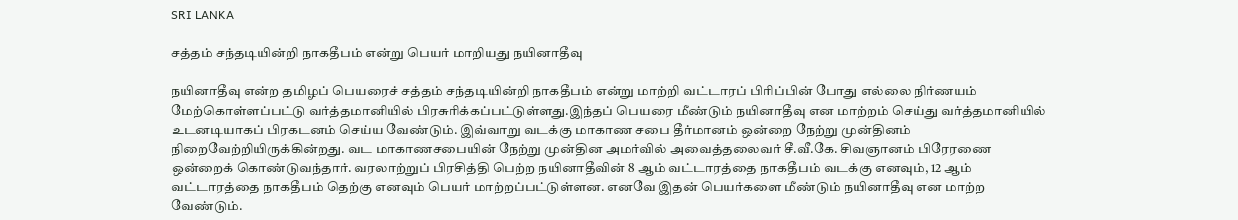SRI LANKA

சத்தம் சந்தடியின்றி நாகதீபம் என்று பெயர் மாறியது நயினாதீவு

நயினாதீவு என்ற தமிழப் பெயரைச் சத்தம் சந்தடியின்றி நாகதீபம் என்று மாற்றி வட்டாரப் பிரிப்பின் போது எல்லை நிர்ணயம் மேற்கொள்ளப்பட்டு வர்த்தமானியில் பிரசுரிக்கப்பட்டுள்ளது.இந்தப் பெயரை மீண்டும் நயினாதீவு என மாற்றம் செய்து வர்த்தமானியில் உடனடியாகப் பிரகடனம் செய்ய வேண்டும். இவ்வாறு வடக்கு மாகாண சபை தீர்மானம் ஒன்றை நேற்று முன்தினம் நிறைவேற்றியிருக்கின்றது. வட மாகாணசபையின் நேற்று முன்தின அமர்வில் அவைத்தலைவர் சீ.வீ.கே. சிவஞானம் பிரேரணை ஒன்றைக் கொண்டுவந்தார். வரலாற்றுப் பிரசித்தி பெற்ற நயினாதீவின் 8 ஆம் வட்டாரத்தை நாகதீபம் வடக்கு எனவும், 12 ஆம் வட்டாரத்தை நாகதீபம் தெற்கு எனவும் பெயர் மாற்றப்பட்டுள்ளன. எனவே இதன் பெயர்களை மீண்டும் நயினாதீவு என மாற்ற வேண்டும்.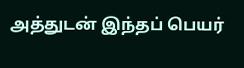அத்துடன் இந்தப் பெயர்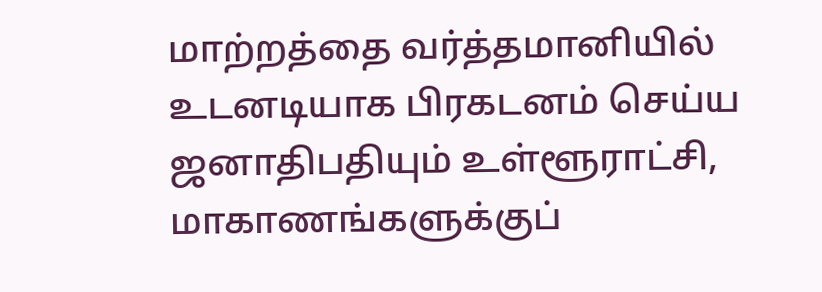மாற்றத்தை வர்த்தமானியில் உடனடியாக பிரகடனம் செய்ய ஜனாதிபதியும் உள்ளூராட்சி, மாகாணங்களுக்குப்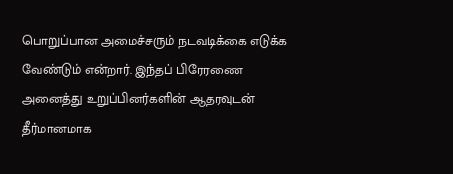பொறுப்பான அமைச்சரும் நடவடிக்கை எடுக்க வேண்டும் என்றார். இந்தப் பிரேரணை அனைத்து உறுப்பினர்களின் ஆதரவுடன் தீர்மானமாக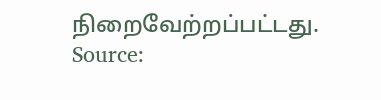நிறைவேற்றப்பட்டது.
Source: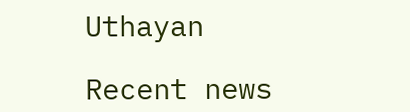Uthayan

Recent news